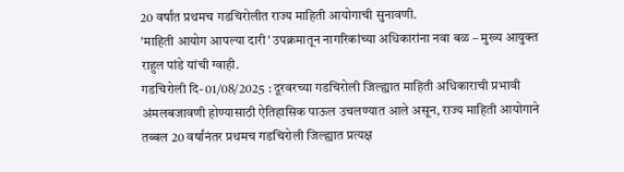20 वर्षांत प्रथमच गडचिरोलीत राज्य माहिती आयोगाची सुनावणी.
'माहिती आयोग आपल्या दारी' उपक्रमातून नागरिकांच्या अधिकारांना नवा बळ – मुख्य आयुक्त राहुल पांडे यांची ग्वाही.
गडचिरोली दि- 01/08/2025 : दूरवरच्या गडचिरोली जिल्ह्यात माहिती अधिकाराची प्रभावी अंमलबजावणी होण्यासाठी ऐतिहासिक पाऊल उचलण्यात आले असून, राज्य माहिती आयोगाने तब्बल 20 वर्षांनंतर प्रथमच गडचिरोली जिल्ह्यात प्रत्यक्ष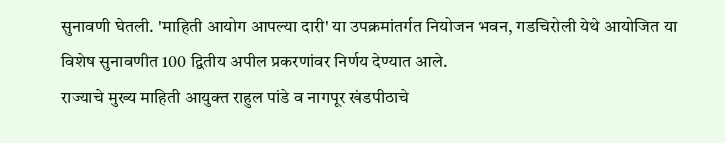सुनावणी घेतली. 'माहिती आयोग आपल्या दारी' या उपक्रमांतर्गत नियोजन भवन, गडचिरोली येथे आयोजित या विशेष सुनावणीत 100 द्वितीय अपील प्रकरणांवर निर्णय देण्यात आले.
राज्याचे मुख्य माहिती आयुक्त राहुल पांडे व नागपूर खंडपीठाचे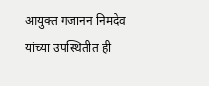आयुक्त गजानन निमदेव यांच्या उपस्थितीत ही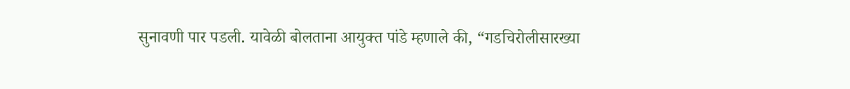सुनावणी पार पडली. यावेळी बोलताना आयुक्त पांडे म्हणाले की, “गडचिरोलीसारख्या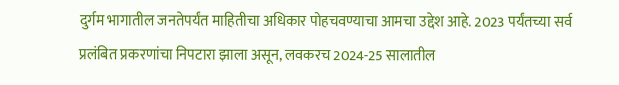दुर्गम भागातील जनतेपर्यंत माहितीचा अधिकार पोहचवण्याचा आमचा उद्देश आहे. 2023 पर्यंतच्या सर्व प्रलंबित प्रकरणांचा निपटारा झाला असून, लवकरच 2024-25 सालातील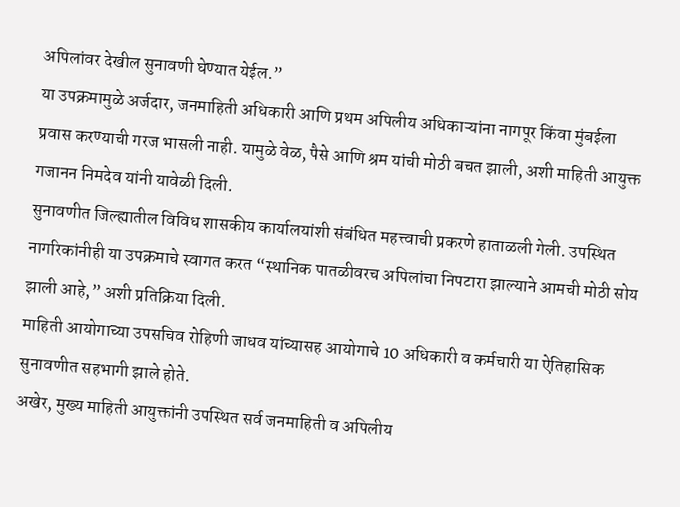अपिलांवर देखील सुनावणी घेण्यात येईल.”
या उपक्रमामुळे अर्जदार, जनमाहिती अधिकारी आणि प्रथम अपिलीय अधिकाऱ्यांना नागपूर किंवा मुंबईला प्रवास करण्याची गरज भासली नाही. यामुळे वेळ, पैसे आणि श्रम यांची मोठी बचत झाली, अशी माहिती आयुक्त गजानन निमदेव यांनी यावेळी दिली.
सुनावणीत जिल्ह्यातील विविध शासकीय कार्यालयांशी संबंधित महत्त्वाची प्रकरणे हाताळली गेली. उपस्थित नागरिकांनीही या उपक्रमाचे स्वागत करत “स्थानिक पातळीवरच अपिलांचा निपटारा झाल्याने आमची मोठी सोय झाली आहे,” अशी प्रतिक्रिया दिली.
माहिती आयोगाच्या उपसचिव रोहिणी जाधव यांच्यासह आयोगाचे 10 अधिकारी व कर्मचारी या ऐतिहासिक सुनावणीत सहभागी झाले होते.
अखेर, मुख्य माहिती आयुक्तांनी उपस्थित सर्व जनमाहिती व अपिलीय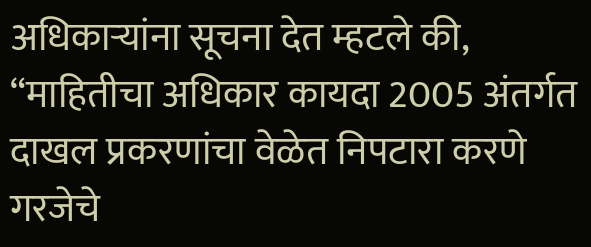अधिकाऱ्यांना सूचना देत म्हटले की, “माहितीचा अधिकार कायदा 2005 अंतर्गत दाखल प्रकरणांचा वेळेत निपटारा करणे गरजेचे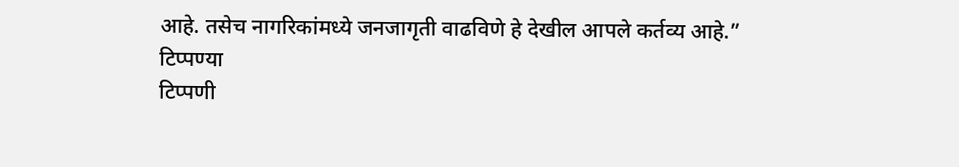आहे. तसेच नागरिकांमध्ये जनजागृती वाढविणे हे देखील आपले कर्तव्य आहे.”
टिप्पण्या
टिप्पणी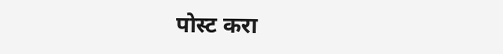पोस्ट करा